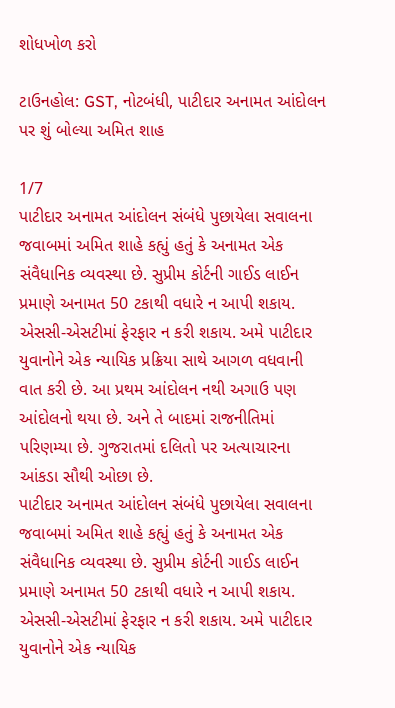શોધખોળ કરો

ટાઉનહોલ: GST, નોટબંધી, પાટીદાર અનામત આંદોલન પર શું બોલ્યા અમિત શાહ

1/7
પાટીદાર અનામત આંદોલન સંબંધે પુછાયેલા સવાલના જવાબમાં અમિત શાહે કહ્યું હતું કે અનામત એક સંવૈધાનિક વ્યવસ્થા છે. સુપ્રીમ કોર્ટની ગાઈડ લાઈન પ્રમાણે અનામત 50 ટકાથી વધારે ન આપી શકાય. એસસી-એસટીમાં ફેરફાર ન કરી શકાય. અમે પાટીદાર યુવાનોને એક ન્યાયિક પ્રક્રિયા સાથે આગળ વધવાની વાત કરી છે. આ પ્રથમ આંદોલન નથી અગાઉ પણ આંદોલનો થયા છે. અને તે બાદમાં રાજનીતિમાં પરિણમ્યા છે. ગુજરાતમાં દલિતો પર અત્યાચારના આંકડા સૌથી ઓછા છે.
પાટીદાર અનામત આંદોલન સંબંધે પુછાયેલા સવાલના જવાબમાં અમિત શાહે કહ્યું હતું કે અનામત એક સંવૈધાનિક વ્યવસ્થા છે. સુપ્રીમ કોર્ટની ગાઈડ લાઈન પ્રમાણે અનામત 50 ટકાથી વધારે ન આપી શકાય. એસસી-એસટીમાં ફેરફાર ન કરી શકાય. અમે પાટીદાર યુવાનોને એક ન્યાયિક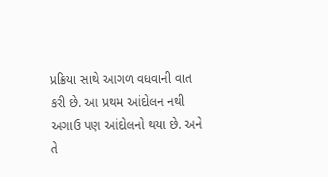પ્રક્રિયા સાથે આગળ વધવાની વાત કરી છે. આ પ્રથમ આંદોલન નથી અગાઉ પણ આંદોલનો થયા છે. અને તે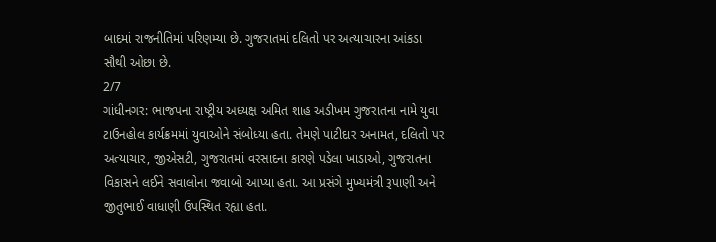બાદમાં રાજનીતિમાં પરિણમ્યા છે. ગુજરાતમાં દલિતો પર અત્યાચારના આંકડા સૌથી ઓછા છે.
2/7
ગાંધીનગર: ભાજપના રાષ્ટ્રીય અધ્યક્ષ અમિત શાહ અડીખમ ગુજરાતના નામે યુવા ટાઉનહોલ કાર્યક્રમમાં યુવાઓને સંબોધ્યા હતા. તેમણે પાટીદાર અનામત, દલિતો પર અત્યાચાર, જીએસટી, ગુજરાતમાં વરસાદના કારણે પડેલા ખાડાઓ, ગુજરાતના વિકાસને લઈને સવાલોના જવાબો આપ્યા હતા. આ પ્રસંગે મુખ્યમંત્રી રૂપાણી અને જીતુભાઈ વાધાણી ઉપસ્થિત રહ્યા હતા.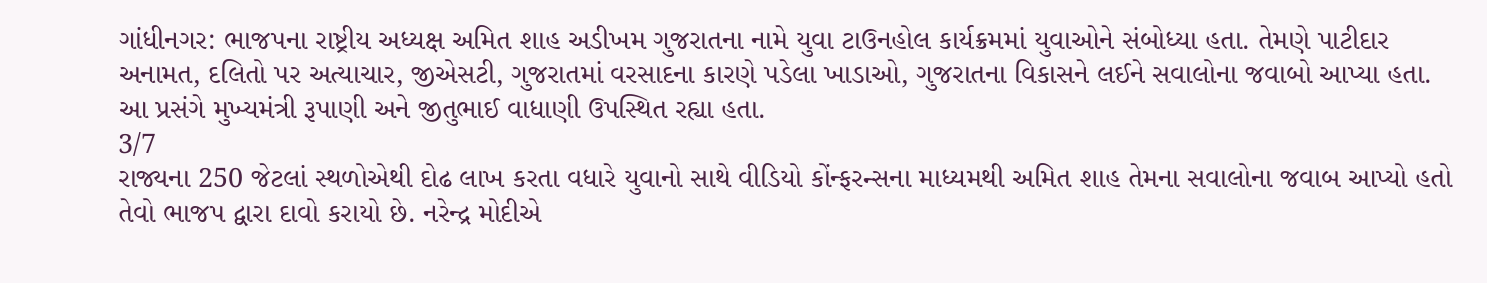ગાંધીનગર: ભાજપના રાષ્ટ્રીય અધ્યક્ષ અમિત શાહ અડીખમ ગુજરાતના નામે યુવા ટાઉનહોલ કાર્યક્રમમાં યુવાઓને સંબોધ્યા હતા. તેમણે પાટીદાર અનામત, દલિતો પર અત્યાચાર, જીએસટી, ગુજરાતમાં વરસાદના કારણે પડેલા ખાડાઓ, ગુજરાતના વિકાસને લઈને સવાલોના જવાબો આપ્યા હતા. આ પ્રસંગે મુખ્યમંત્રી રૂપાણી અને જીતુભાઈ વાધાણી ઉપસ્થિત રહ્યા હતા.
3/7
રાજ્યના 250 જેટલાં સ્થળોએથી દોઢ લાખ કરતા વધારે યુવાનો સાથે વીડિયો કોંન્ફરન્સના માધ્યમથી અમિત શાહ તેમના સવાલોના જવાબ આપ્યો હતો તેવો ભાજપ દ્વારા દાવો કરાયો છે. નરેન્દ્ર મોદીએ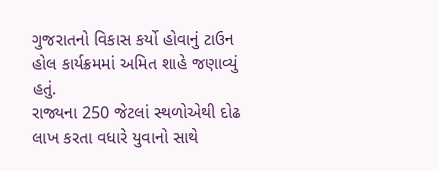ગુજરાતનો વિકાસ કર્યો હોવાનું ટાઉન હોલ કાર્યક્રમમાં અમિત શાહે જણાવ્યું હતું.
રાજ્યના 250 જેટલાં સ્થળોએથી દોઢ લાખ કરતા વધારે યુવાનો સાથે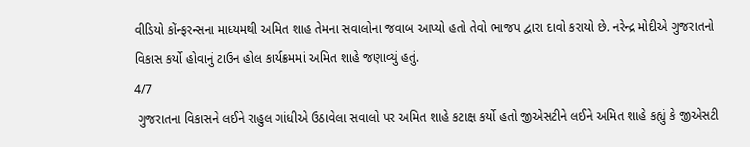વીડિયો કોંન્ફરન્સના માધ્યમથી અમિત શાહ તેમના સવાલોના જવાબ આપ્યો હતો તેવો ભાજપ દ્વારા દાવો કરાયો છે. નરેન્દ્ર મોદીએ ગુજરાતનો વિકાસ કર્યો હોવાનું ટાઉન હોલ કાર્યક્રમમાં અમિત શાહે જણાવ્યું હતું.
4/7
 ગુજરાતના વિકાસને લઈને રાહુલ ગાંધીએ ઉઠાવેલા સવાલો પર અમિત શાહે કટાક્ષ કર્યો હતો જીએસટીને લઈને અમિત શાહે કહ્યું કે જીએસટી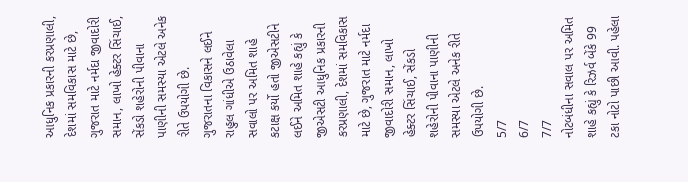આધુનિક પ્રકારની કરપ્રણાલી, દેશમાં સમવિકાસ માટે છે, ગુજરાત માટે નર્મદા જીવાદોરી સમાન, લાખો હેક્ટર સિંચાઈ, સેંકડો શહેરોની પીવાના પાણીની સમસ્યા એટલે અનેક રીતે ઉપયોગી છે.
ગુજરાતના વિકાસને લઈને રાહુલ ગાંધીએ ઉઠાવેલા સવાલો પર અમિત શાહે કટાક્ષ કર્યો હતો જીએસટીને લઈને અમિત શાહે કહ્યું કે જીએસટી આધુનિક પ્રકારની કરપ્રણાલી, દેશમાં સમવિકાસ માટે છે, ગુજરાત માટે નર્મદા જીવાદોરી સમાન, લાખો હેક્ટર સિંચાઈ, સેંકડો શહેરોની પીવાના પાણીની સમસ્યા એટલે અનેક રીતે ઉપયોગી છે.
5/7
6/7
7/7
નોટબંધીના સવાલ પર અમિત શાહે કહ્યું કે રિઝર્વ બેંકે 99 ટકા નોટો પાછી આવી. પહેલા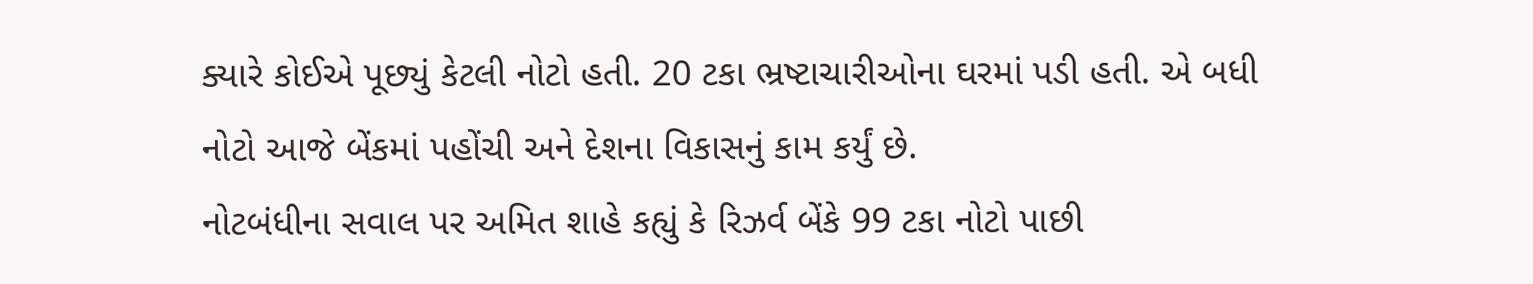ક્યારે કોઈએ પૂછ્યું કેટલી નોટો હતી. 20 ટકા ભ્રષ્ટાચારીઓના ઘરમાં પડી હતી. એ બધી નોટો આજે બેંકમાં પહોંચી અને દેશના વિકાસનું કામ કર્યું છે.
નોટબંધીના સવાલ પર અમિત શાહે કહ્યું કે રિઝર્વ બેંકે 99 ટકા નોટો પાછી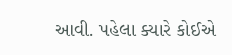આવી. પહેલા ક્યારે કોઈએ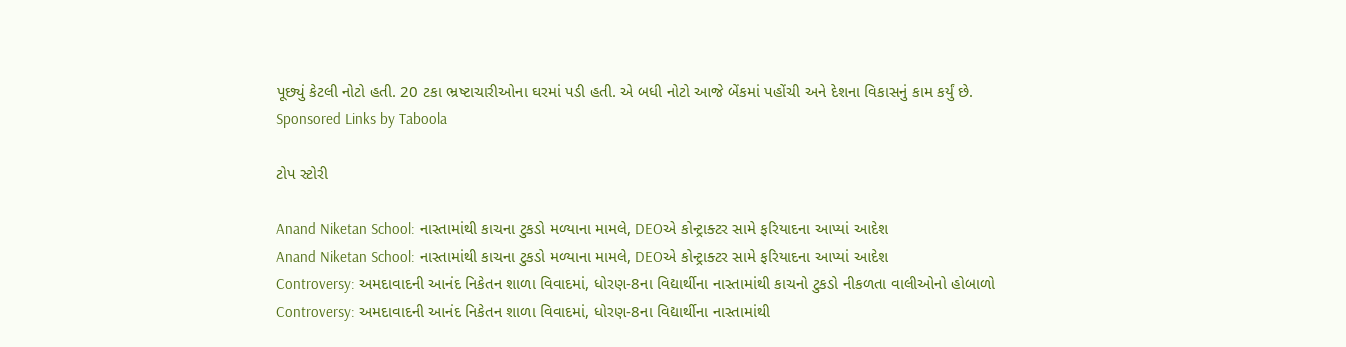પૂછ્યું કેટલી નોટો હતી. 20 ટકા ભ્રષ્ટાચારીઓના ઘરમાં પડી હતી. એ બધી નોટો આજે બેંકમાં પહોંચી અને દેશના વિકાસનું કામ કર્યું છે.
Sponsored Links by Taboola

ટોપ સ્ટોરી

Anand Niketan School: નાસ્તામાંથી કાચના ટુકડો મળ્યાના મામલે, DEOએ કોન્ટ્રાક્ટર સામે ફરિયાદના આપ્યાં આદેશ
Anand Niketan School: નાસ્તામાંથી કાચના ટુકડો મળ્યાના મામલે, DEOએ કોન્ટ્રાક્ટર સામે ફરિયાદના આપ્યાં આદેશ
Controversy: અમદાવાદની આનંદ નિકેતન શાળા વિવાદમાં, ધોરણ-8ના વિદ્યાર્થીના નાસ્તામાંથી કાચનો ટુકડો નીકળતા વાલીઓનો હોબાળો
Controversy: અમદાવાદની આનંદ નિકેતન શાળા વિવાદમાં, ધોરણ-8ના વિદ્યાર્થીના નાસ્તામાંથી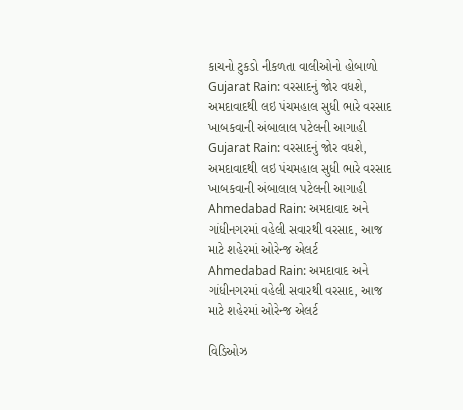કાચનો ટુકડો નીકળતા વાલીઓનો હોબાળો
Gujarat Rain: વરસાદનું જોર વધશે, અમદાવાદથી લઇ પંચમહાલ સુધી ભારે વરસાદ ખાબકવાની અંબાલાલ પટેલની આગાહી
Gujarat Rain: વરસાદનું જોર વધશે, અમદાવાદથી લઇ પંચમહાલ સુધી ભારે વરસાદ ખાબકવાની અંબાલાલ પટેલની આગાહી
Ahmedabad Rain: અમદાવાદ અને ગાંધીનગરમાં વહેલી સવારથી વરસાદ, આજ માટે શહેરમાં ઓરેન્જ એલર્ટ
Ahmedabad Rain: અમદાવાદ અને ગાંધીનગરમાં વહેલી સવારથી વરસાદ, આજ માટે શહેરમાં ઓરેન્જ એલર્ટ

વિડિઓઝ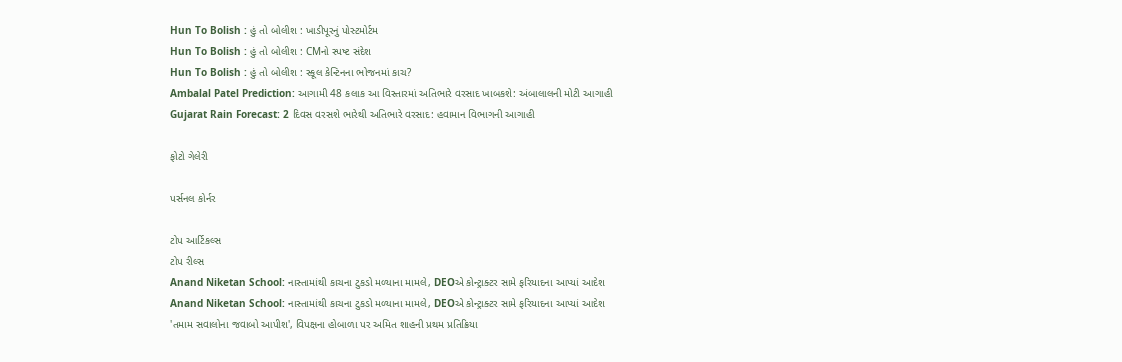Hun To Bolish : હું તો બોલીશ : ખાડીપૂરનું પોસ્ટમોર્ટમ
Hun To Bolish : હું તો બોલીશ : CMનો સ્પષ્ટ સંદેશ
Hun To Bolish : હું તો બોલીશ : સ્કૂલ કેન્ટિનના ભોજનમાં કાચ?
Ambalal Patel Prediction: આગામી 48 કલાક આ વિસ્તારમાં અતિભારે વરસાદ ખાબકશે: અંબાલાલની મોટી આગાહી
Gujarat Rain Forecast: 2 દિવસ વરસશે ભારેથી અતિભારે વરસાદ: હવામાન વિભાગની આગાહી

ફોટો ગેલેરી

પર્સનલ કોર્નર

ટોપ આર્ટિકલ્સ
ટોપ રીલ્સ
Anand Niketan School: નાસ્તામાંથી કાચના ટુકડો મળ્યાના મામલે, DEOએ કોન્ટ્રાક્ટર સામે ફરિયાદના આપ્યાં આદેશ
Anand Niketan School: નાસ્તામાંથી કાચના ટુકડો મળ્યાના મામલે, DEOએ કોન્ટ્રાક્ટર સામે ફરિયાદના આપ્યાં આદેશ
'તમામ સવાલોના જવાબો આપીશ', વિપક્ષના હોબાળા પર અમિત શાહની પ્રથમ પ્રતિક્રિયા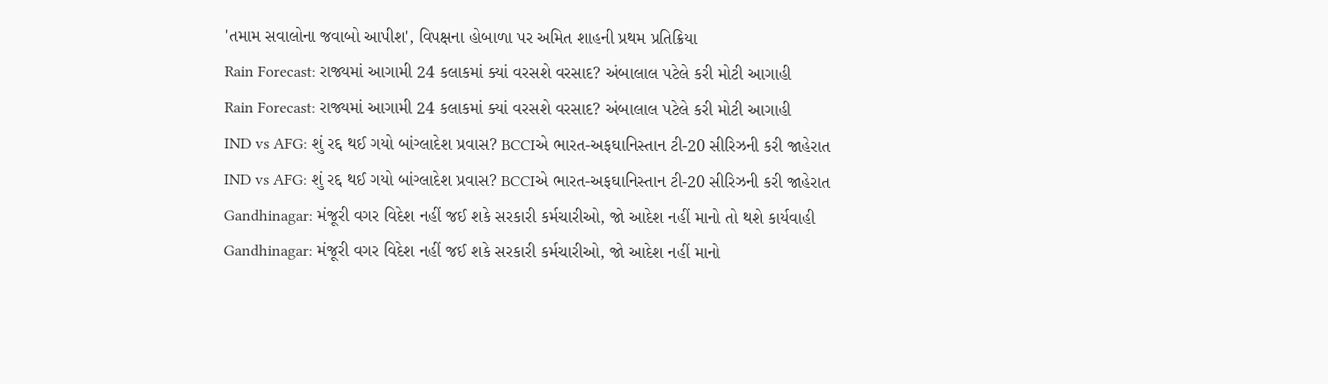'તમામ સવાલોના જવાબો આપીશ', વિપક્ષના હોબાળા પર અમિત શાહની પ્રથમ પ્રતિક્રિયા
Rain Forecast: રાજ્યમાં આગામી 24 કલાકમાં ક્યાં વરસશે વરસાદ? અંબાલાલ પટેલે કરી મોટી આગાહી
Rain Forecast: રાજ્યમાં આગામી 24 કલાકમાં ક્યાં વરસશે વરસાદ? અંબાલાલ પટેલે કરી મોટી આગાહી
IND vs AFG: શું રદ્દ થઈ ગયો બાંગ્લાદેશ પ્રવાસ? BCCIએ ભારત-અફઘાનિસ્તાન ટી-20 સીરિઝની કરી જાહેરાત
IND vs AFG: શું રદ્દ થઈ ગયો બાંગ્લાદેશ પ્રવાસ? BCCIએ ભારત-અફઘાનિસ્તાન ટી-20 સીરિઝની કરી જાહેરાત
Gandhinagar: મંજૂરી વગર વિદેશ નહીં જઈ શકે સરકારી કર્મચારીઓ, જો આદેશ નહીં માનો તો થશે કાર્યવાહી
Gandhinagar: મંજૂરી વગર વિદેશ નહીં જઈ શકે સરકારી કર્મચારીઓ, જો આદેશ નહીં માનો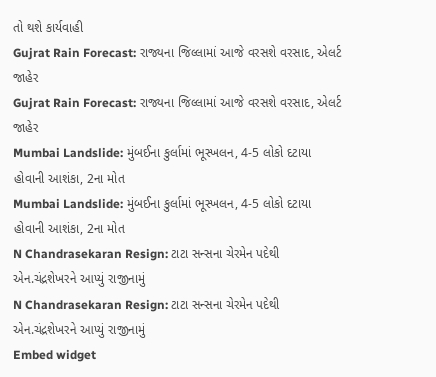તો થશે કાર્યવાહી
Gujrat Rain Forecast: રાજ્યના જિલ્લામાં આજે વરસશે વરસાદ, એલર્ટ જાહેર
Gujrat Rain Forecast: રાજ્યના જિલ્લામાં આજે વરસશે વરસાદ, એલર્ટ જાહેર
Mumbai Landslide: મુંબઈના કુર્લામાં ભૂસ્ખલન, 4-5 લોકો દટાયા હોવાની આશંકા, 2ના મોત
Mumbai Landslide: મુંબઈના કુર્લામાં ભૂસ્ખલન, 4-5 લોકો દટાયા હોવાની આશંકા, 2ના મોત
N Chandrasekaran Resign: ટાટા સન્સના ચેરમેન પદેથી એન.ચંદ્રશેખરને આપ્યું રાજીનામું
N Chandrasekaran Resign: ટાટા સન્સના ચેરમેન પદેથી એન.ચંદ્રશેખરને આપ્યું રાજીનામું
Embed widget